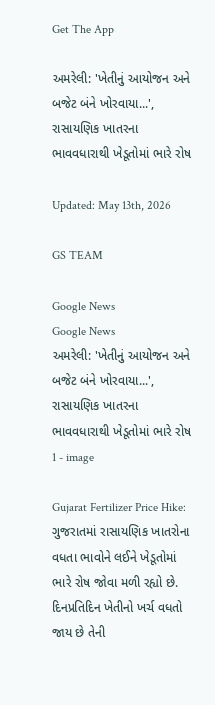Get The App

અમરેલી: 'ખેતીનું આયોજન અને બજેટ બંને ખોરવાયા...', રાસાયણિક ખાતરના ભાવવધારાથી ખેડૂતોમાં ભારે રોષ

Updated: May 13th, 2026

GS TEAM

Google News
Google News
અમરેલી: 'ખેતીનું આયોજન અને બજેટ બંને ખોરવાયા...', રાસાયણિક ખાતરના ભાવવધારાથી ખેડૂતોમાં ભારે રોષ 1 - image

Gujarat Fertilizer Price Hike: ગુજરાતમાં રાસાયણિક ખાતરોના વધતા ભાવોને લઈને ખેડૂતોમાં ભારે રોષ જોવા મળી રહ્યો છે. દિનપ્રતિદિન ખેતીનો ખર્ચ વધતો જાય છે તેની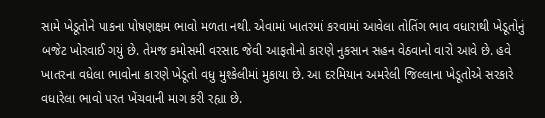સામે ખેડૂતોને પાકના પોષણક્ષમ ભાવો મળતા નથી. એવામાં ખાતરમાં કરવામાં આવેલા તોતિંગ ભાવ વધારાથી ખેડૂતોનું બજેટ ખોરવાઈ ગયું છે. તેમજ કમોસમી વરસાદ જેવી આફતોનો કારણે નુકસાન સહન વેઠવાનો વારો આવે છે. હવે ખાતરના વધેલા ભાવોના કારણે ખેડૂતો વધુ મુશ્કેલીમાં મુકાયા છે. આ દરમિયાન અમરેલી જિલ્લાના ખેડૂતોએ સરકારે વધારેલા ભાવો પરત ખેંચવાની માગ કરી રહ્યા છે.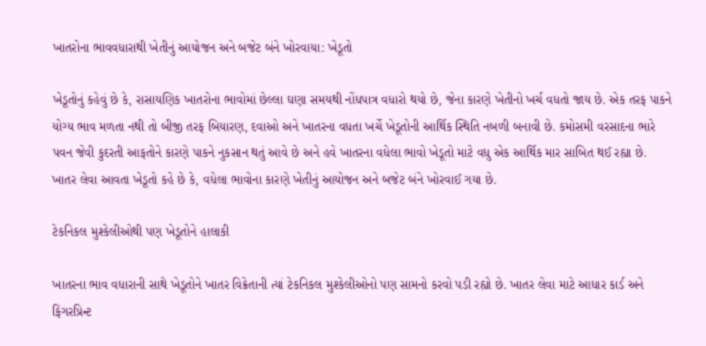ખાતરોના ભાવવધારાથી ખેતીનું આયોજન અને બજેટ બંને ખોરવાયા: ખેડૂતો

ખેડૂતોનું કહેવું છે કે, રાસાયણિક ખાતરોના ભાવોમાં છેલ્લા ઘણા સમયથી નોંધપાત્ર વધારો થયો છે, જેના કારણે ખેતીનો ખર્ચ વધતો જાય છે. એક તરફ પાકને યોગ્ય ભાવ મળતા નથી તો બીજી તરફ બિયારણ, દવાઓ અને ખાતરના વધતા ખર્ચે ખેડૂતોની આર્થિક સ્થિતિ નબળી બનાવી છે. કમોસમી વરસાદના ભારે પવન જેવી કુદરતી આફતોને કારણે પાકને નુકસાન થતું આવે છે અને હવે ખાતરના વધેલા ભાવો ખેડૂતો માટે વધુ એક આર્થિક માર સાબિત થઈ રહ્યા છે. ખાતર લેવા આવતા ખેડૂતો કહે છે કે, વધેલા ભાવોના કારણે ખેતીનું આયોજન અને બજેટ બંને ખોરવાઈ ગયા છે.

ટેકનિકલ મુશ્કેલીઓથી પણ ખેડૂતોને હાલાકી

ખાતરના ભાવ વધારાની સાથે ખેડૂતોને ખાતર વિક્રેતાની ત્યાં ટેકનિકલ મુશ્કેલીઓનો પણ સામનો કરવો પડી રહ્યો છે. ખાતર લેવા માટે આધાર કાર્ડ અને ફિંગરપ્રિન્ટ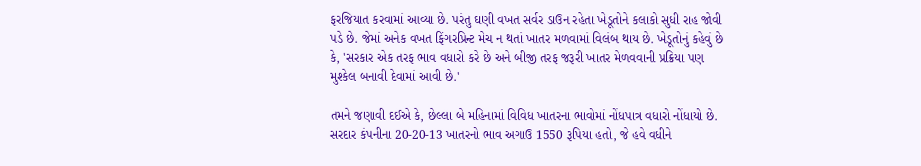ફરજિયાત કરવામાં આવ્યા છે. પરંતુ ઘણી વખત સર્વર ડાઉન રહેતા ખેડૂતોને કલાકો સુધી રાહ જોવી પડે છે. જેમાં અનેક વખત ફિંગરપ્રિન્ટ મેચ ન થતાં ખાતર મળવામાં વિલંબ થાય છે. ખેડૂતોનું કહેવું છે કે, 'સરકાર એક તરફ ભાવ વધારો કરે છે અને બીજી તરફ જરૂરી ખાતર મેળવવાની પ્રક્રિયા પણ મુશ્કેલ બનાવી દેવામાં આવી છે.'

તમને જણાવી દઈએ કે, છેલ્લા બે મહિનામાં વિવિધ ખાતરના ભાવોમાં નોંધપાત્ર વધારો નોંધાયો છે. સરદાર કંપનીના 20-20-13 ખાતરનો ભાવ અગાઉ 1550 રૂપિયા હતો, જે હવે વધીને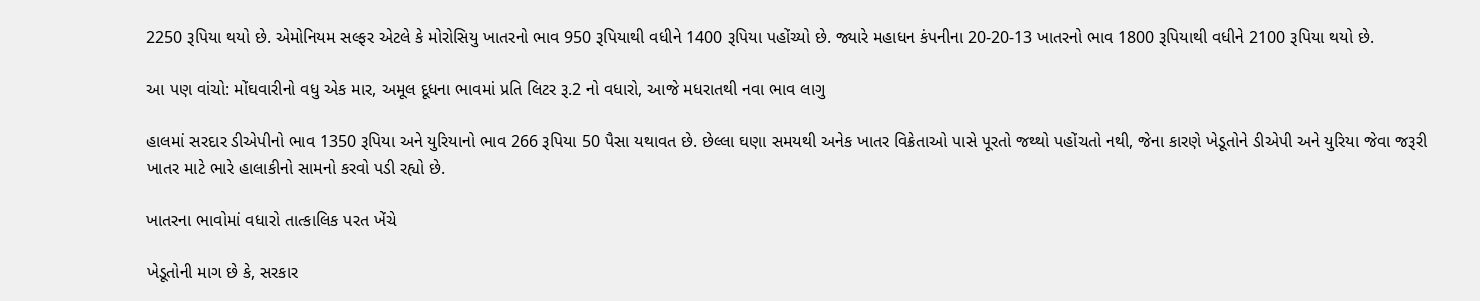2250 રૂપિયા થયો છે. એમોનિયમ સલ્ફર એટલે કે મોરોસિયુ ખાતરનો ભાવ 950 રૂપિયાથી વધીને 1400 રૂપિયા પહોંચ્યો છે. જ્યારે મહાધન કંપનીના 20-20-13 ખાતરનો ભાવ 1800 રૂપિયાથી વધીને 2100 રૂપિયા થયો છે.

આ પણ વાંચો: મોંઘવારીનો વધુ એક માર, અમૂલ દૂધના ભાવમાં પ્રતિ લિટર રૂ.2 નો વધારો, આજે મધરાતથી નવા ભાવ લાગુ

હાલમાં સરદાર ડીએપીનો ભાવ 1350 રૂપિયા અને યુરિયાનો ભાવ 266 રૂપિયા 50 પૈસા યથાવત છે. છેલ્લા ઘણા સમયથી અનેક ખાતર વિક્રેતાઓ પાસે પૂરતો જથ્થો પહોંચતો નથી, જેના કારણે ખેડૂતોને ડીએપી અને યુરિયા જેવા જરૂરી ખાતર માટે ભારે હાલાકીનો સામનો કરવો પડી રહ્યો છે.

ખાતરના ભાવોમાં વધારો તાત્કાલિક પરત ખેંચે

ખેડૂતોની માગ છે કે, સરકાર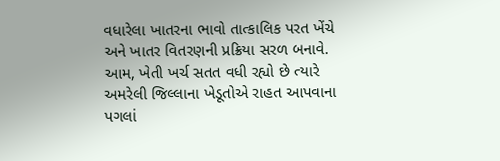વધારેલા ખાતરના ભાવો તાત્કાલિક પરત ખેંચે અને ખાતર વિતરણની પ્રક્રિયા સરળ બનાવે. આમ, ખેતી ખર્ચ સતત વધી રહ્યો છે ત્યારે અમરેલી જિલ્લાના ખેડૂતોએ રાહત આપવાના પગલાં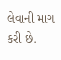લેવાની માગ કરી છે.